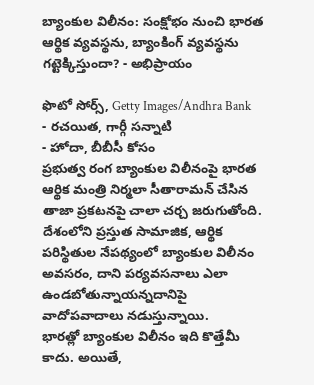బ్యాంకుల విలీనం: సంక్షోభం నుంచి భారత ఆర్థిక వ్యవస్థను, బ్యాంకింగ్ వ్యవస్థను గట్టెక్కిస్తుందా? - అభిప్రాయం

ఫొటో సోర్స్, Getty Images/Andhra Bank
- రచయిత, గార్గీ సన్నాటి
- హోదా, బీబీసీ కోసం
ప్రభుత్వ రంగ బ్యాంకుల విలీనంపై భారత ఆర్థిక మంత్రి నిర్మలా సీతారామన్ చేసిన తాజా ప్రకటనపై చాలా చర్చ జరుగుతోంది.
దేశంలోని ప్రస్తుత సామాజిక, ఆర్థిక పరిస్థితుల నేపథ్యంలో బ్యాంకుల విలీనం అవసరం, దాని పర్యవసనాలు ఎలా ఉండబోతున్నాయన్నదానిపై వాదోపవాదాలు నడుస్తున్నాయి.
భారత్లో బ్యాంకుల విలీనం ఇది కొత్తేమీ కాదు. అయితే,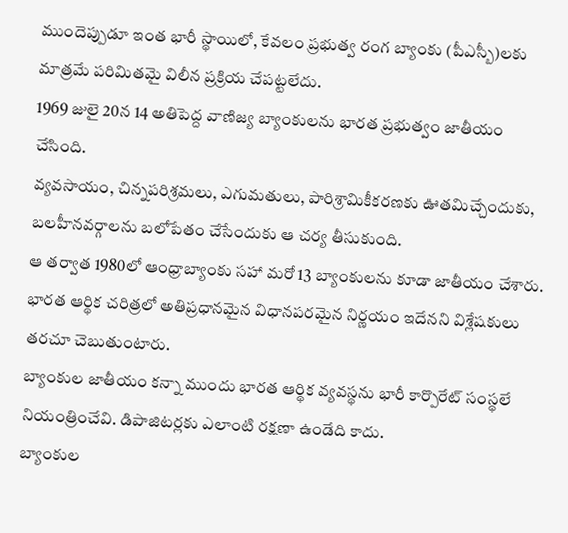ముందెప్పుడూ ఇంత భారీ స్థాయిలో, కేవలం ప్రభుత్వ రంగ బ్యాంకు (పీఎస్బీ)లకు మాత్రమే పరిమితమై విలీన ప్రక్రియ చేపట్టలేదు.
1969 జులై 20న 14 అతిపెద్ద వాణిజ్య బ్యాంకులను భారత ప్రభుత్వం జాతీయం చేసింది.
వ్యవసాయం, చిన్నపరిశ్రమలు, ఎగుమతులు, పారిశ్రామికీకరణకు ఊతమిచ్చేందుకు, బలహీనవర్గాలను బలోపేతం చేసేందుకు ఆ చర్య తీసుకుంది.
ఆ తర్వాత 1980లో ఆంధ్రాబ్యాంకు సహా మరో 13 బ్యాంకులను కూడా జాతీయం చేశారు.
భారత ఆర్థిక చరిత్రలో అతిప్రధానమైన విధానపరమైన నిర్ణయం ఇదేనని విశ్లేషకులు తరచూ చెబుతుంటారు.
బ్యాంకుల జాతీయం కన్నా ముందు భారత ఆర్థిక వ్యవస్థను భారీ కార్పొరేట్ సంస్థలే నియంత్రించేవి. డిపాజిటర్లకు ఎలాంటి రక్షణా ఉండేది కాదు.
బ్యాంకుల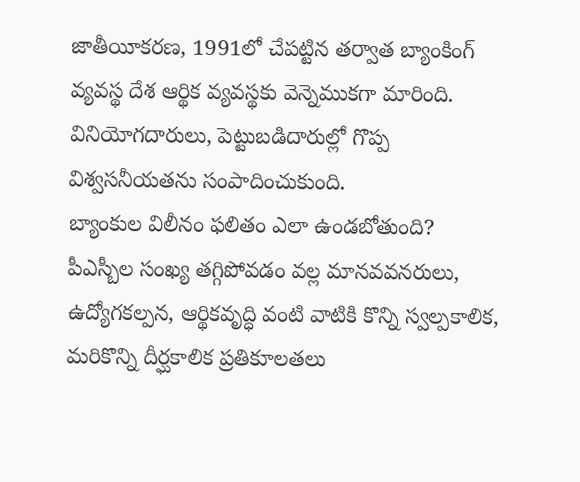జాతీయీకరణ, 1991లో చేపట్టిన తర్వాత బ్యాంకింగ్ వ్యవస్థ దేశ ఆర్థిక వ్యవస్థకు వెన్నెముకగా మారింది.
వినియోగదారులు, పెట్టుబడిదారుల్లో గొప్ప విశ్వసనీయతను సంపాదించుకుంది.
బ్యాంకుల విలీనం ఫలితం ఎలా ఉండబోతుంది?
పీఎస్బీల సంఖ్య తగ్గిపోవడం వల్ల మానవవనరులు, ఉద్యోగకల్పన, ఆర్థికవృద్ధి వంటి వాటికి కొన్ని స్వల్పకాలిక, మరికొన్ని దీర్ఘకాలిక ప్రతికూలతలు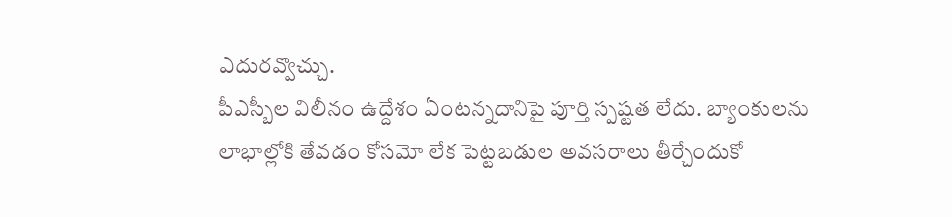ఎదురవ్వొచ్చు.
పీఎస్బీల విలీనం ఉద్దేశం ఏంటన్నదానిపై పూర్తి స్పష్టత లేదు. బ్యాంకులను లాభాల్లోకి తేవడం కోసమో లేక పెట్టబడుల అవసరాలు తీర్చేందుకో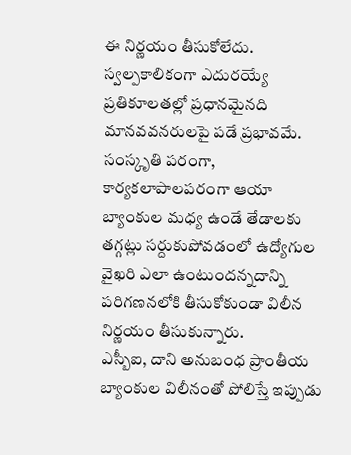ఈ నిర్ణయం తీసుకోలేదు.
స్వల్పకాలికంగా ఎదురయ్యే ప్రతికూలతల్లో ప్రధానమైనది మానవవనరులపై పడే ప్రభావమే. సంస్కృతి పరంగా, కార్యకలాపాలపరంగా ఆయా బ్యాంకుల మధ్య ఉండే తేడాలకు తగ్గట్లు సర్దుకుపోవడంలో ఉద్యోగుల వైఖరి ఎలా ఉంటుందన్నదాన్ని పరిగణనలోకి తీసుకోకుండా విలీన నిర్ణయం తీసుకున్నారు.
ఎస్బీఐ, దాని అనుబంధ ప్రాంతీయ బ్యాంకుల విలీనంతో పోలిస్తే ఇప్పుడు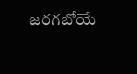జరగబోయే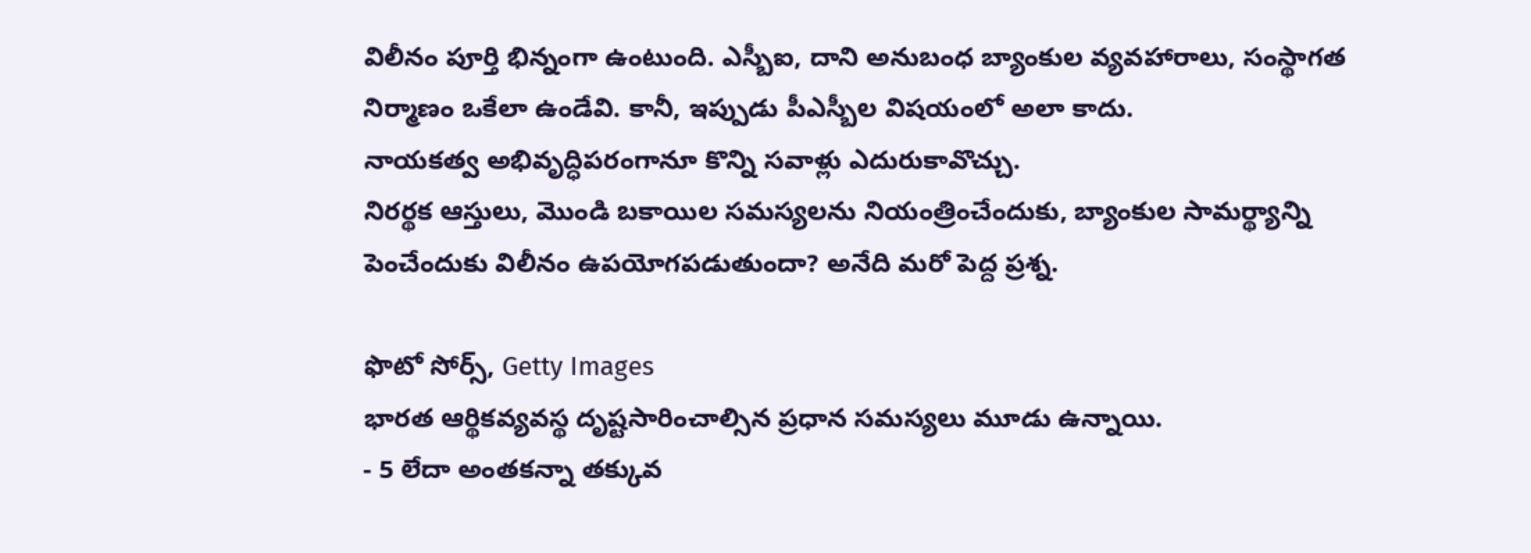విలీనం పూర్తి భిన్నంగా ఉంటుంది. ఎస్బీఐ, దాని అనుబంధ బ్యాంకుల వ్యవహారాలు, సంస్థాగత నిర్మాణం ఒకేలా ఉండేవి. కానీ, ఇప్పుడు పీఎస్బీల విషయంలో అలా కాదు.
నాయకత్వ అభివృద్ధిపరంగానూ కొన్ని సవాళ్లు ఎదురుకావొచ్చు.
నిరర్థక ఆస్తులు, మొండి బకాయిల సమస్యలను నియంత్రించేందుకు, బ్యాంకుల సామర్థ్యాన్ని పెంచేందుకు విలీనం ఉపయోగపడుతుందా? అనేది మరో పెద్ద ప్రశ్న.

ఫొటో సోర్స్, Getty Images
భారత ఆర్థికవ్యవస్థ దృష్టసారించాల్సిన ప్రధాన సమస్యలు మూడు ఉన్నాయి.
- 5 లేదా అంతకన్నా తక్కువ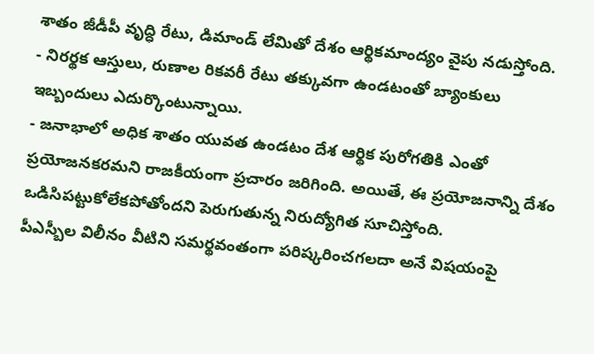శాతం జీడీపీ వృద్ధి రేటు, డిమాండ్ లేమితో దేశం ఆర్థికమాంద్యం వైపు నడుస్తోంది.
- నిరర్థక ఆస్తులు, రుణాల రికవరీ రేటు తక్కువగా ఉండటంతో బ్యాంకులు ఇబ్బందులు ఎదుర్కొంటున్నాయి.
- జనాభాలో అధిక శాతం యువత ఉండటం దేశ ఆర్థిక పురోగతికి ఎంతో ప్రయోజనకరమని రాజకీయంగా ప్రచారం జరిగింది. అయితే, ఈ ప్రయోజనాన్ని దేశం ఒడిసిపట్టుకోలేకపోతోందని పెరుగుతున్న నిరుద్యోగిత సూచిస్తోంది.
పీఎస్బీల విలీనం వీటిని సమర్థవంతంగా పరిష్కరించగలదా అనే విషయంపై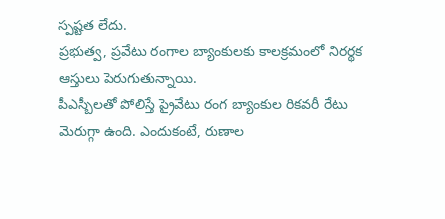స్పష్టత లేదు.
ప్రభుత్వ, ప్రవేటు రంగాల బ్యాంకులకు కాలక్రమంలో నిరర్థక ఆస్తులు పెరుగుతున్నాయి.
పీఎస్బీలతో పోలిస్తే ప్రైవేటు రంగ బ్యాంకుల రికవరీ రేటు మెరుగ్గా ఉంది. ఎందుకంటే, రుణాల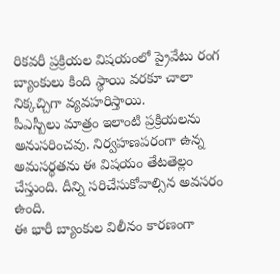రికవరీ ప్రక్రియల విషయంలో ప్రైవేటు రంగ బ్యాంకులు కింది స్థాయి వరకూ చాలా నిక్కచ్చిగా వ్యవహరిస్తాయి.
పీఎస్బీలు మాత్రం ఇలాంటి ప్రక్రియలను అనుసరించవు. నిర్వహణపరంగా ఉన్న అమసర్థతను ఈ విషయం తేటతెల్లం చేస్తుంది. దీన్ని సరిచేసుకోవాల్సిన అవసరం ఉంది.
ఈ భారీ బ్యాంకుల విలీనం కారణంగా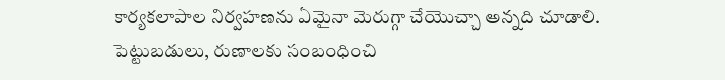కార్యకలాపాల నిర్వహణను ఏమైనా మెరుగ్గా చేయొచ్చా అన్నది చూడాలి. పెట్టుబడులు, రుణాలకు సంబంధించి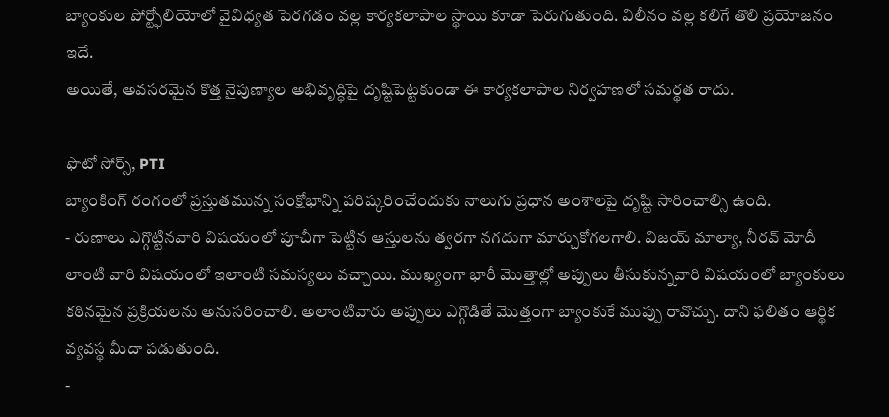బ్యాంకుల పోర్ట్ఫోలియోలో వైవిధ్యత పెరగడం వల్ల కార్యకలాపాల స్థాయి కూడా పెరుగుతుంది. విలీనం వల్ల కలిగే తొలి ప్రయోజనం ఇదే.
అయితే, అవసరమైన కొత్త నైపుణ్యాల అభివృద్ధిపై దృష్టిపెట్టకుండా ఈ కార్యకలాపాల నిర్వహణలో సమర్థత రాదు.

ఫొటో సోర్స్, PTI
బ్యాంకింగ్ రంగంలో ప్రస్తుతమున్న సంక్షోభాన్ని పరిష్కరించేందుకు నాలుగు ప్రధాన అంశాలపై దృష్టి సారించాల్సి ఉంది.
- రుణాలు ఎగ్గొట్టినవారి విషయంలో పూచీగా పెట్టిన ఆస్తులను త్వరగా నగదుగా మార్చుకోగలగాలి. విజయ్ మాల్యా, నీరవ్ మోదీ లాంటి వారి విషయంలో ఇలాంటి సమస్యలు వచ్చాయి. ముఖ్యంగా భారీ మొత్తాల్లో అప్పులు తీసుకున్నవారి విషయంలో బ్యాంకులు కఠినమైన ప్రక్రియలను అనుసరించాలి. అలాంటివారు అప్పులు ఎగ్గొడితే మొత్తంగా బ్యాంకుకే ముప్పు రావొచ్చు. దాని ఫలితం ఆర్థిక వ్యవస్థ మీదా పడుతుంది.
-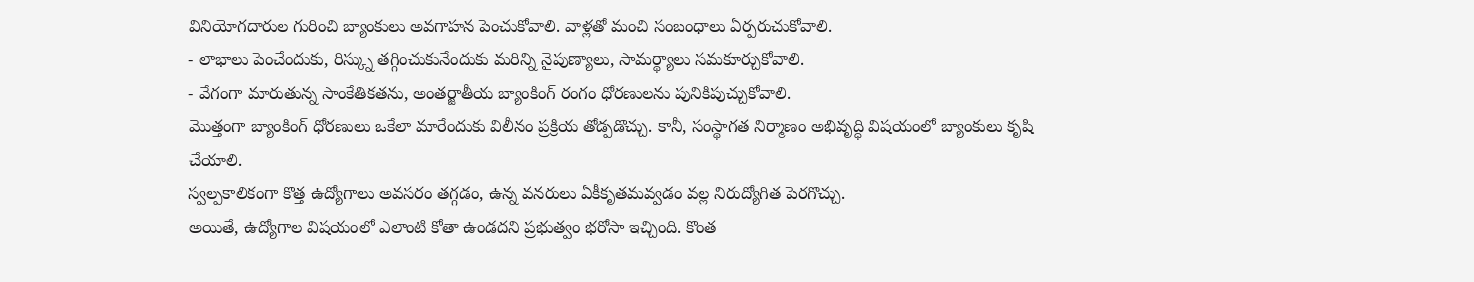వినియోగదారుల గురించి బ్యాంకులు అవగాహన పెంచుకోవాలి. వాళ్లతో మంచి సంబంధాలు ఏర్పరుచుకోవాలి.
- లాభాలు పెంచేందుకు, రిస్క్ను తగ్గించుకునేందుకు మరిన్ని నైపుణ్యాలు, సామర్థ్యాలు సమకూర్చుకోవాలి.
- వేగంగా మారుతున్న సాంకేతికతను, అంతర్జాతీయ బ్యాంకింగ్ రంగం ధోరణులను పునికిపుచ్చుకోవాలి.
మొత్తంగా బ్యాంకింగ్ ధోరణులు ఒకేలా మారేందుకు విలీనం ప్రక్రియ తోడ్పడొచ్చు. కానీ, సంస్థాగత నిర్మాణం అభివృద్ధి విషయంలో బ్యాంకులు కృషి చేయాలి.
స్వల్పకాలికంగా కొత్త ఉద్యోగాలు అవసరం తగ్గడం, ఉన్న వనరులు ఏకీకృతమవ్వడం వల్ల నిరుద్యోగిత పెరగొచ్చు.
అయితే, ఉద్యోగాల విషయంలో ఎలాంటి కోతా ఉండదని ప్రభుత్వం భరోసా ఇచ్చింది. కొంత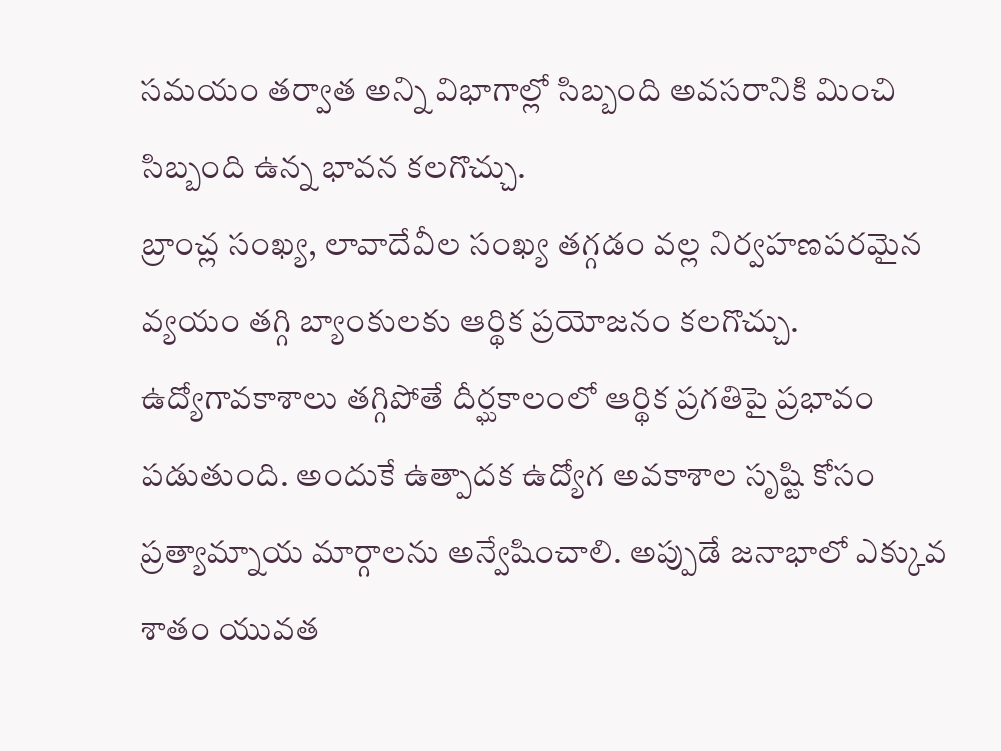సమయం తర్వాత అన్ని విభాగాల్లో సిబ్బంది అవసరానికి మించి సిబ్బంది ఉన్న భావన కలగొచ్చు.
బ్రాంచ్ల సంఖ్య, లావాదేవీల సంఖ్య తగ్గడం వల్ల నిర్వహణపరమైన వ్యయం తగ్గి బ్యాంకులకు ఆర్థిక ప్రయోజనం కలగొచ్చు.
ఉద్యోగావకాశాలు తగ్గిపోతే దీర్ఘకాలంలో ఆర్థిక ప్రగతిపై ప్రభావం పడుతుంది. అందుకే ఉత్పాదక ఉద్యోగ అవకాశాల సృష్టి కోసం ప్రత్యామ్నాయ మార్గాలను అన్వేషించాలి. అప్పుడే జనాభాలో ఎక్కువ శాతం యువత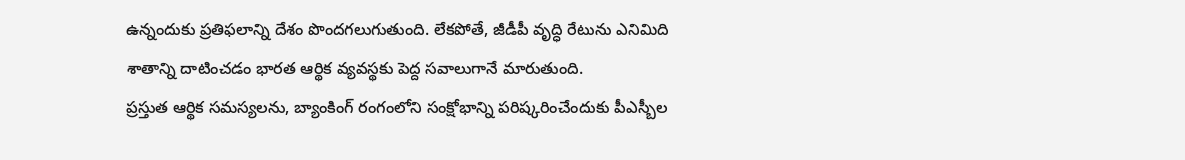ఉన్నందుకు ప్రతిఫలాన్ని దేశం పొందగలుగుతుంది. లేకపోతే, జీడీపీ వృద్ధి రేటును ఎనిమిది శాతాన్ని దాటించడం భారత ఆర్థిక వ్యవస్థకు పెద్ద సవాలుగానే మారుతుంది.
ప్రస్తుత ఆర్థిక సమస్యలను, బ్యాంకింగ్ రంగంలోని సంక్షోభాన్ని పరిష్కరించేందుకు పీఎస్బీల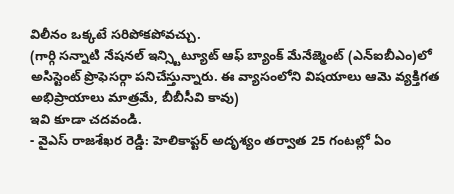విలీనం ఒక్కటే సరిపోకపోవచ్చు.
(గార్గి సన్నాటి నేషనల్ ఇన్స్టిట్యూట్ ఆఫ్ బ్యాంక్ మేనేజ్మెంట్ (ఎన్ఐబీఎం)లో అసిస్టెంట్ ప్రొఫెసర్గా పనిచేస్తున్నారు. ఈ వ్యాసంలోని విషయాలు ఆమె వ్యక్తిగత అభిప్రాయాలు మాత్రమే, బీబీసీవి కావు)
ఇవి కూడా చదవండి.
- వైఎస్ రాజశేఖర రెడ్డి: హెలికాప్టర్ అదృశ్యం తర్వాత 25 గంటల్లో ఏం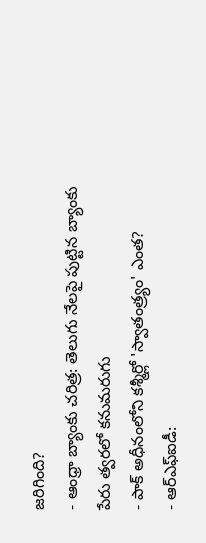జరిగింది?
- ఆంధ్రా బ్యాంకు చరిత్ర: తెలుగు నేలపై పుట్టిన బ్యాంకు పేరు త్వరలో కనుమరుగు
- పాక్ అధీనంలోని కశ్మీర్లో 'స్వాతంత్ర్యం' ఎంత?
- ఆర్ఎఫ్ఐడీ: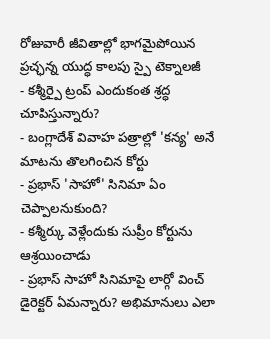రోజువారీ జీవితాల్లో భాగమైపోయిన ప్రచ్ఛన్న యుద్ధ కాలపు స్పై టెక్నాలజీ
- కశ్మీర్పై ట్రంప్ ఎందుకంత శ్రద్ధ చూపిస్తున్నారు?
- బంగ్లాదేశ్ వివాహ పత్రాల్లో 'కన్య' అనే మాటను తొలగించిన కోర్టు
- ప్రభాస్ 'సాహో' సినిమా ఏం చెప్పాలనుకుంది?
- కశ్మీర్కు వెళ్లేందుకు సుప్రీం కోర్టును ఆశ్రయించాడు
- ప్రభాస్ సాహో సినిమాపై లార్గో వించ్ డైరెక్టర్ ఏమన్నారు? అభిమానులు ఎలా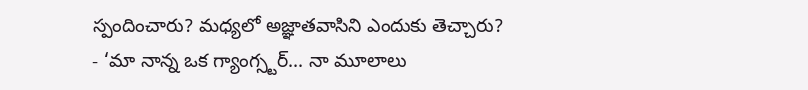స్పందించారు? మధ్యలో అజ్ఞాతవాసిని ఎందుకు తెచ్చారు?
- ‘మా నాన్న ఒక గ్యాంగ్స్టర్... నా మూలాలు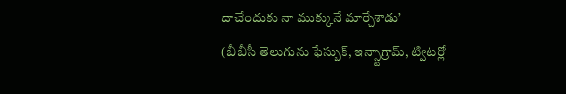దాచేందుకు నా ముక్కునే మార్చేశాడు’
(బీబీసీ తెలుగును ఫేస్బుక్, ఇన్స్టాగ్రామ్, ట్విటర్లో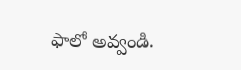ఫాలో అవ్వండి.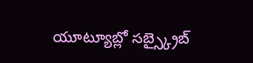యూట్యూబ్లో సబ్స్క్రైబ్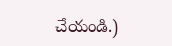చేయండి.)